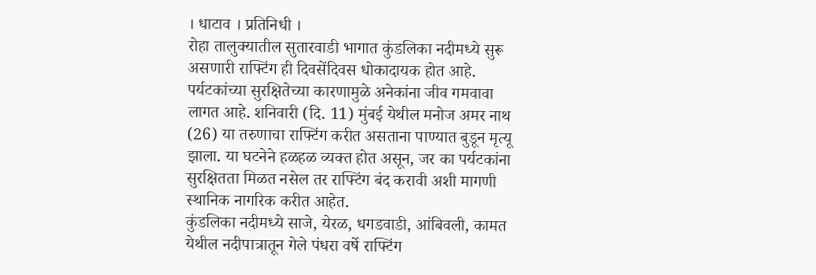। धाटाव । प्रतिनिधी ।
रोहा तालुक्यातील सुतारवाडी भागात कुंडलिका नदीमध्ये सुरू असणारी राफ्टिंग ही दिवसेंदिवस धोकादायक होत आहे. पर्यटकांच्या सुरक्षितेच्या कारणामुळे अनेकांना जीव गमवावा लागत आहे. शनिवारी (दि. 11) मुंबई येथील मनोज अमर नाथ (26) या तरुणाचा राफ्टिंग करीत असताना पाण्यात बुडून मृत्यू झाला. या घटनेने हळहळ व्यक्त होत असून, जर का पर्यटकांना सुरक्षितता मिळत नसेल तर राफ्टिंग बंद करावी अशी मागणी स्थानिक नागरिक करीत आहेत.
कुंडलिका नदीमध्ये साजे, येरळ, धगडवाडी, आंबिवली, कामत येथील नदीपात्रातून गेले पंधरा वर्षे राफ्टिंग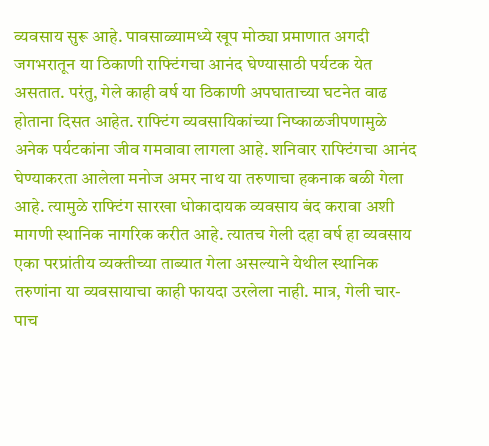व्यवसाय सुरू आहे. पावसाळ्यामध्ये खूप मोठ्या प्रमाणात अगदी जगभरातून या ठिकाणी राफ्टिंगचा आनंद घेण्यासाठी पर्यटक येत असतात. परंतु, गेले काही वर्ष या ठिकाणी अपघाताच्या घटनेत वाढ होताना दिसत आहेत. राफ्टिंग व्यवसायिकांच्या निष्काळजीपणामुळे अनेक पर्यटकांना जीव गमवावा लागला आहे. शनिवार राफ्टिंगचा आनंद घेण्याकरता आलेला मनोज अमर नाथ या तरुणाचा हकनाक बळी गेला आहे. त्यामुळे राफ्टिंग सारखा धोकादायक व्यवसाय बंद करावा अशी मागणी स्थानिक नागरिक करीत आहे. त्यातच गेली दहा वर्ष हा व्यवसाय एका परप्रांतीय व्यक्तीच्या ताब्यात गेला असल्याने येथील स्थानिक तरुणांना या व्यवसायाचा काही फायदा उरलेला नाही. मात्र, गेली चार-पाच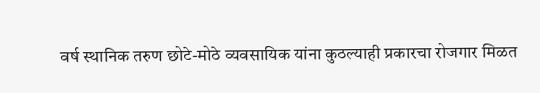वर्ष स्थानिक तरुण छोटे-मोठे व्यवसायिक यांना कुठल्याही प्रकारचा रोजगार मिळत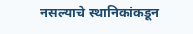नसल्याचे स्थानिकांकडून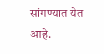सांगण्यात येत आहे.